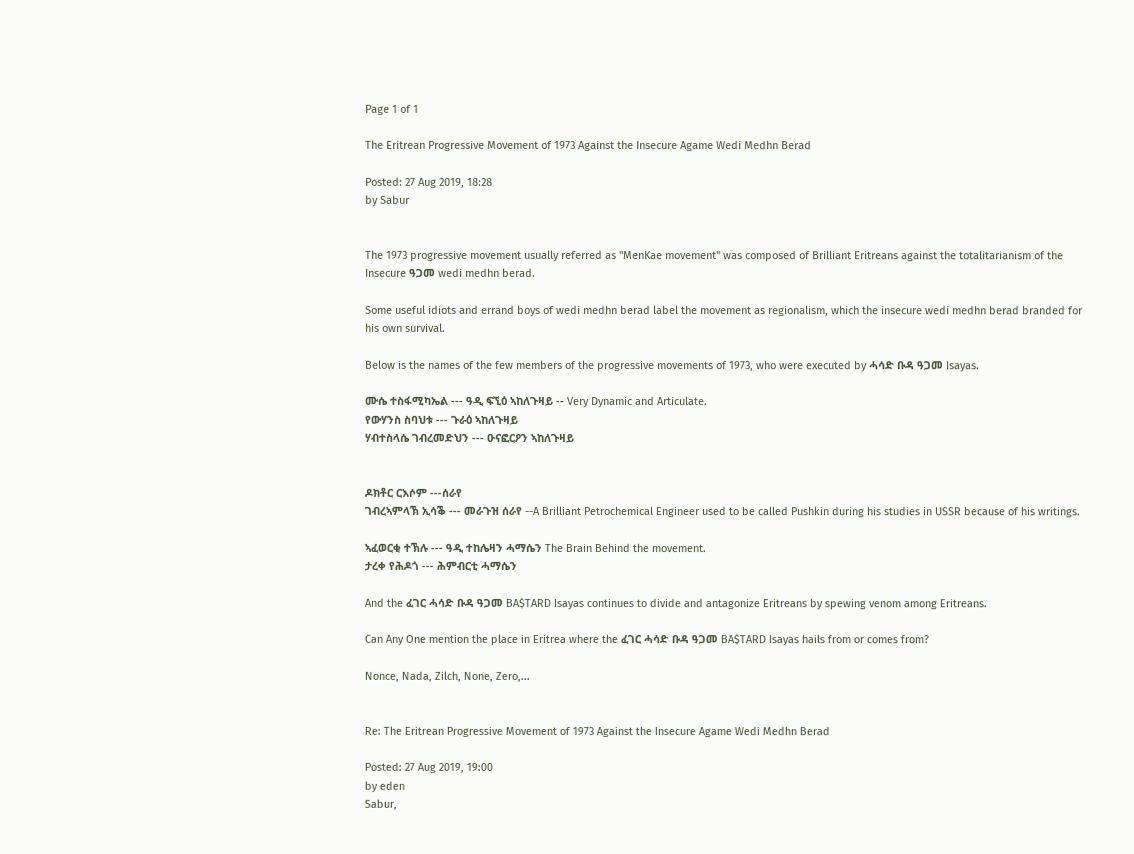Page 1 of 1

The Eritrean Progressive Movement of 1973 Against the Insecure Agame Wedi Medhn Berad

Posted: 27 Aug 2019, 18:28
by Sabur


The 1973 progressive movement usually referred as "MenKae movement" was composed of Brilliant Eritreans against the totalitarianism of the Insecure ዓጋመ wedi medhn berad.

Some useful idiots and errand boys of wedi medhn berad label the movement as regionalism, which the insecure wedi medhn berad branded for his own survival.

Below is the names of the few members of the progressive movements of 1973, who were executed by ሓሳድ ቡዳ ዓጋመ Isayas.

ሙሴ ተስፋሚካኤል --- ዓዲ ፍኚዕ ኣከለጉዛይ -- Very Dynamic and Articulate.
የውሃንስ ስባህቱ --- ጉራዕ ኣከለጉዛይ
ሃብተስላሴ ገብረመድህን --- ዑናፎርዖን ኣከለጉዛይ


ዶክቶር ርእሶም ---ሰራየ
ገብረኣምላኽ ኢሳቕ --- መራጉዝ ሰራየ --A Brilliant Petrochemical Engineer used to be called Pushkin during his studies in USSR because of his writings.

ኣፈወርቂ ተኽሉ --- ዓዲ ተከሌዛን ሓማሴን The Brain Behind the movement.
ታረቀ የሕዶጎ --- ሕምብርቲ ሓማሴን

And the ፈገር ሓሳድ ቡዳ ዓጋመ BA$TARD Isayas continues to divide and antagonize Eritreans by spewing venom among Eritreans.

Can Any One mention the place in Eritrea where the ፈገር ሓሳድ ቡዳ ዓጋመ BA$TARD Isayas hails from or comes from?

Nonce, Nada, Zilch, None, Zero,...


Re: The Eritrean Progressive Movement of 1973 Against the Insecure Agame Wedi Medhn Berad

Posted: 27 Aug 2019, 19:00
by eden
Sabur,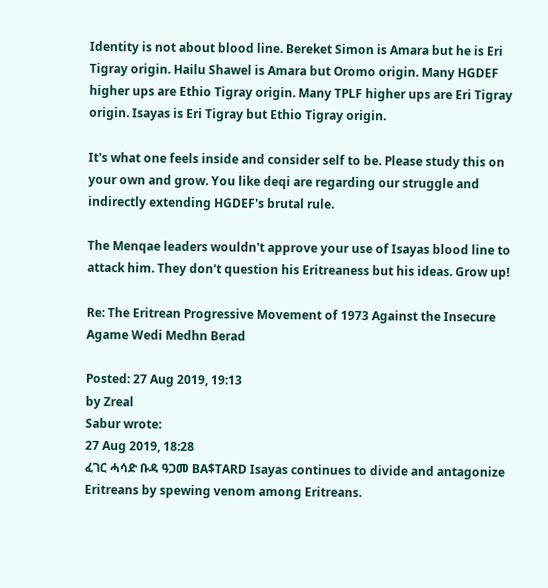Identity is not about blood line. Bereket Simon is Amara but he is Eri Tigray origin. Hailu Shawel is Amara but Oromo origin. Many HGDEF higher ups are Ethio Tigray origin. Many TPLF higher ups are Eri Tigray origin. Isayas is Eri Tigray but Ethio Tigray origin.

It's what one feels inside and consider self to be. Please study this on your own and grow. You like deqi are regarding our struggle and indirectly extending HGDEF's brutal rule.

The Menqae leaders wouldn't approve your use of Isayas blood line to attack him. They don't question his Eritreaness but his ideas. Grow up!

Re: The Eritrean Progressive Movement of 1973 Against the Insecure Agame Wedi Medhn Berad

Posted: 27 Aug 2019, 19:13
by Zreal
Sabur wrote:
27 Aug 2019, 18:28
ፈገር ሓሳድ ቡዳ ዓጋመ BA$TARD Isayas continues to divide and antagonize Eritreans by spewing venom among Eritreans.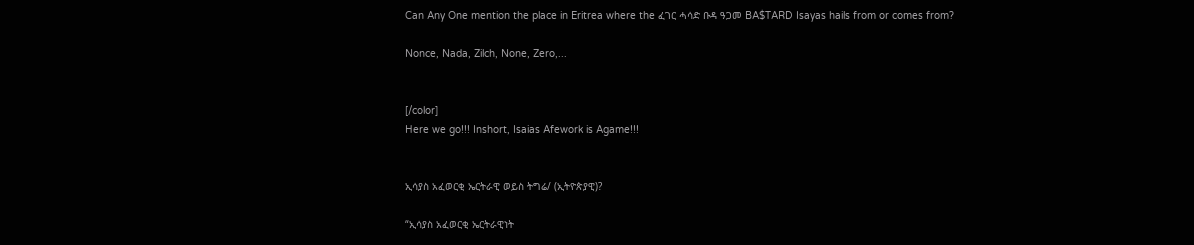Can Any One mention the place in Eritrea where the ፈገር ሓሳድ ቡዳ ዓጋመ BA$TARD Isayas hails from or comes from?

Nonce, Nada, Zilch, None, Zero,...


[/color]
Here we go!!! Inshort, Isaias Afework is Agame!!!


ኢሳያስ አፈወርቂ ኤርትራዊ ወይስ ትግሬ/ (ኢትዮጵያዊ)?

“ኢሳያስ አፈወርቂ ኤርትራዊነት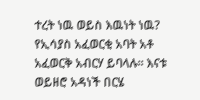ተረት ነዉ ወይስ እዉነት ነዉ? የኢሳያስ አፈወርቂ አባት አቶ አፈወርቅ አብርሃ ይባላሉ፡፡ እናቱ ወይዘሮ አዳነች በርሄ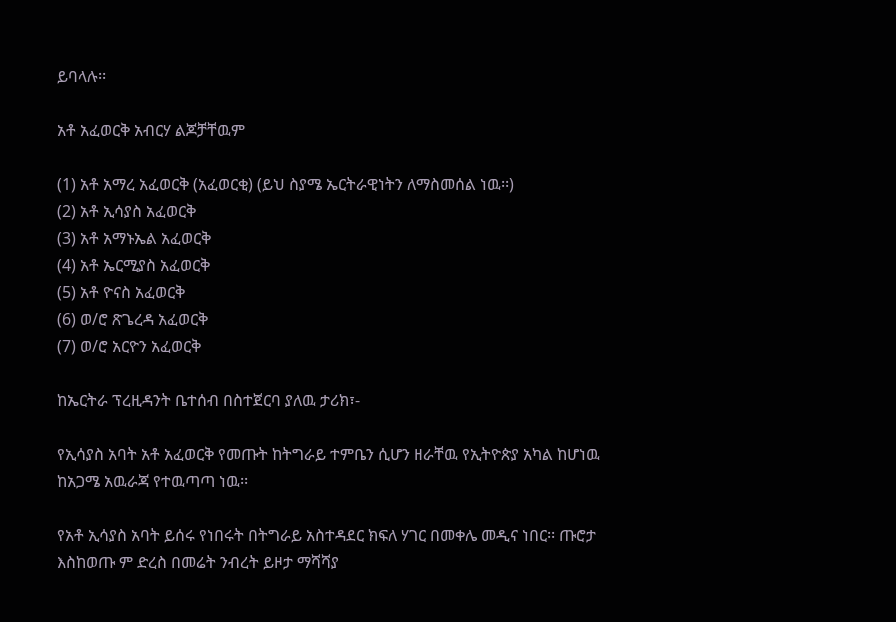ይባላሉ፡፡

አቶ አፈወርቅ አብርሃ ልጆቻቸዉም

(1) አቶ አማረ አፈወርቅ (አፈወርቂ) (ይህ ስያሜ ኤርትራዊነትን ለማስመሰል ነዉ፡፡)
(2) አቶ ኢሳያስ አፈወርቅ
(3) አቶ አማኑኤል አፈወርቅ
(4) አቶ ኤርሚያስ አፈወርቅ
(5) አቶ ዮናስ አፈወርቅ
(6) ወ/ሮ ጽጌረዳ አፈወርቅ
(7) ወ/ሮ አርዮን አፈወርቅ

ከኤርትራ ፕረዚዳንት ቤተሰብ በስተጀርባ ያለዉ ታሪክ፣-

የኢሳያስ አባት አቶ አፈወርቅ የመጡት ከትግራይ ተምቤን ሲሆን ዘራቸዉ የኢትዮጵያ አካል ከሆነዉ ከአጋሜ አዉራጃ የተዉጣጣ ነዉ፡፡

የአቶ ኢሳያስ አባት ይሰሩ የነበሩት በትግራይ አስተዳደር ክፍለ ሃገር በመቀሌ መዲና ነበር፡፡ ጡሮታ እስከወጡ ም ድረስ በመሬት ንብረት ይዞታ ማሻሻያ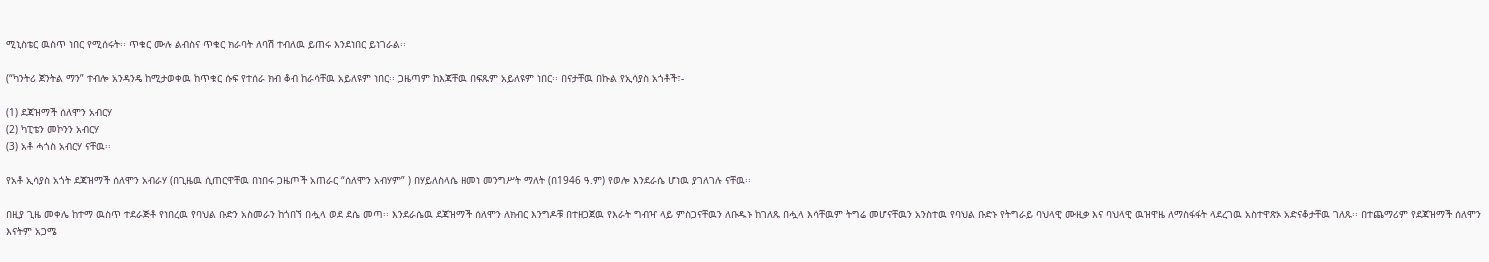ሚኒስቴር ዉስጥ ነበር የሚሰሩት፡፡ ጥቁር ሙሉ ልብስና ጥቁር ክራባት ለባሽ ተብለዉ ይጠሩ እንደነበር ይነገራል፡፡

(“ካንትሪ ጀንትል ማን” ተብሎ አንዳንዴ ከሚታወቀዉ ከጥቁር ሱፍ የተሰራ ክብ ቆብ ከራሳቸዉ አይለዩም ነበር፡፡ ጋዜጣም ከእጃቸዉ በፍጹም አይለዩም ነበር፡፡ በናታቸዉ በኩል የኢሳያስ አጎቶች፣-

(1) ደጃዝማች ሰለሞን አብርሃ
(2) ካፒቴን መኮንን አብርሃ
(3) አቶ ሓጎስ አብርሃ ናቸዉ፡፡

የአቶ ኢሳያስ አጎት ደጃዝማች ሰለሞን አብራሃ (በጊዜዉ ሲጠርዋቸዉ በነበሩ ጋዜጦች አጠራር “ሰለሞን አብሃም” ) በሃይለስላሴ ዘመነ መንግሥት ማለት (በ1946 ዓ.ም) የወሎ እንደራሴ ሆነዉ ያገለገሉ ናቸዉ፡፡

በዚያ ጊዜ መቀሌ ከተማ ዉስጥ ተደራጅቶ የነበረዉ የባህል ቡድን አስመራን ከጎበኘ በሗላ ወደ ደሴ መጣ፡፡ እንደራሴዉ ደጃዝማች ሰለሞን ለክብር እንግዶቹ በተዘጋጀዉ የእራት ግብዣ ላይ ምስጋናቸዉን ለቡዱኑ ከገለጹ በሗላ እሳቸዉም ትግሬ መሆናቸዉን አንስተዉ የባህል ቡድኑ የትግራይ ባህላዊ ሙዚቃ እና ባህላዊ ዉዝዋዜ ለማስፋፋት ላደረገዉ አስተዋጽኦ አድናቆታቸዉ ገለጹ፡፡ በተጨማሪም የደጃዝማች ሰለሞን እናትም አጋሜ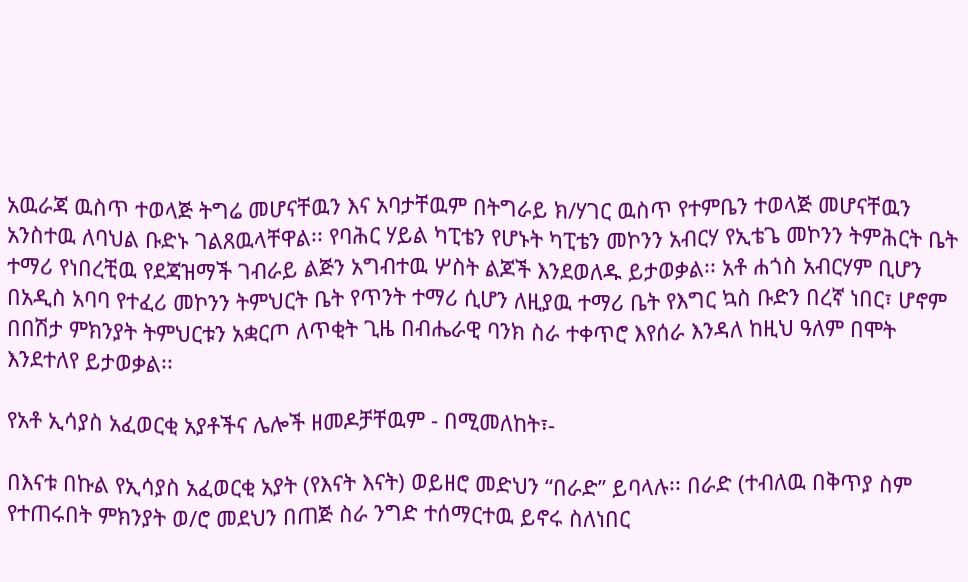አዉራጃ ዉስጥ ተወላጅ ትግሬ መሆናቸዉን እና አባታቸዉም በትግራይ ክ/ሃገር ዉስጥ የተምቤን ተወላጅ መሆናቸዉን አንስተዉ ለባህል ቡድኑ ገልጸዉላቸዋል፡፡ የባሕር ሃይል ካፒቴን የሆኑት ካፒቴን መኮንን አብርሃ የኢቴጌ መኮንን ትምሕርት ቤት ተማሪ የነበረቺዉ የደጃዝማች ገብራይ ልጅን አግብተዉ ሦስት ልጆች እንደወለዱ ይታወቃል፡፡ አቶ ሐጎስ አብርሃም ቢሆን በአዲስ አባባ የተፈሪ መኮንን ትምህርት ቤት የጥንት ተማሪ ሲሆን ለዚያዉ ተማሪ ቤት የእግር ኳስ ቡድን በረኛ ነበር፣ ሆኖም በበሽታ ምክንያት ትምህርቱን አቋርጦ ለጥቂት ጊዜ በብሔራዊ ባንክ ስራ ተቀጥሮ እየሰራ እንዳለ ከዚህ ዓለም በሞት እንደተለየ ይታወቃል፡፡

የአቶ ኢሳያስ አፈወርቂ አያቶችና ሌሎች ዘመዶቻቸዉም - በሚመለከት፣-

በእናቱ በኩል የኢሳያስ አፈወርቂ አያት (የእናት እናት) ወይዘሮ መድህን “በራድ” ይባላሉ፡፡ በራድ (ተብለዉ በቅጥያ ስም የተጠሩበት ምክንያት ወ/ሮ መደህን በጠጅ ስራ ንግድ ተሰማርተዉ ይኖሩ ስለነበር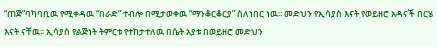“ጠጅ”ባካባቢዉ የሚቀዳዉ “በራድ” ተብሎ በሚታወቀዉ “ማንቆርቆርያ” ስለነበር ነዉ፡፡ መድህን የኢሳያስ እናት የወይዘሮ አዳናች በርሄ እናት ናቸዉ፡፡ ኢሳያስ የልጅነት ትምርቱ የተከታተለዉ በሴት አያቱ በወይዘሮ መድህን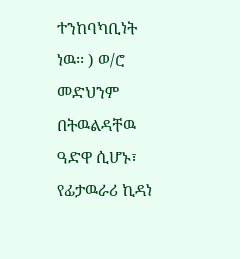ተንከባካቢነት ነዉ፡፡ ) ወ/ሮ መድህንም በትዉልዳቸዉ ዓድዋ ሲሆኑ፣ የፊታዉራሪ ኪዳነ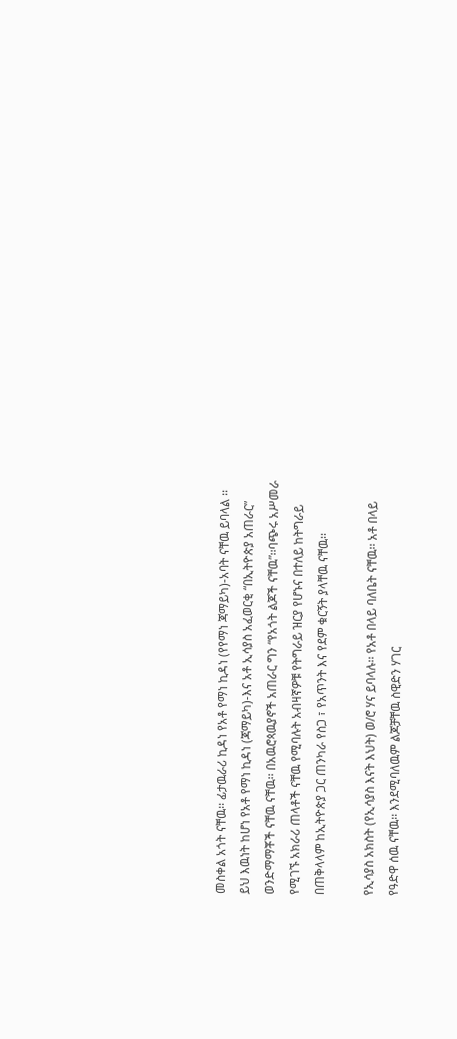መስቀል አጎት ናቸዉ፡፡ ፊታዉራሪ ኪዳነ የአቶ የማነ ኪዳነ (የየማነ ጃማይካ)-አባት ናቸዉ ይባላል ፡፡ ይህ እዉነት ከሆነ የአቶ የማነ ኪዳነ (ጃማይካ)-እና አቶ ኢሳያስ አፈወርቂ “በኢትዮጵያ አጠራር” ወንድማማቾች ናቸዉ ናቸዉ፡፡ በአዉሮጳዉያኖች አጠራር ግን “የአጎት ልጆች ናቸዉ”፡፡ባጭሩ አሥመራ የሚገኙ አክራሪ ጠላቶች ናቸዉ የሚባሉት አብዛኛዎቹ የትግራይ ዝርያ የሆኑና በተለይ ከትግራይ በጠቅላላም ከኢትዮጵያ ጋር ጠንካራ የስጋ ፣ የአጥንት እና የደም ቁርኝት ያላቸዉ ናቸዉ፡፡

የኢሳያስ አክስት (የኢሳያስ እናት እህት) ወ/ሮ ሃና ይባላሉ፡፡ የአቶ በላይ ባለቤት ናቸዉ፡፡ አቶ በላይ የዓድዋ ሰዉ ናቸዉ፡፡ እንደሚባለዉም ልጆቻቸዉ ስዊድን ሃገር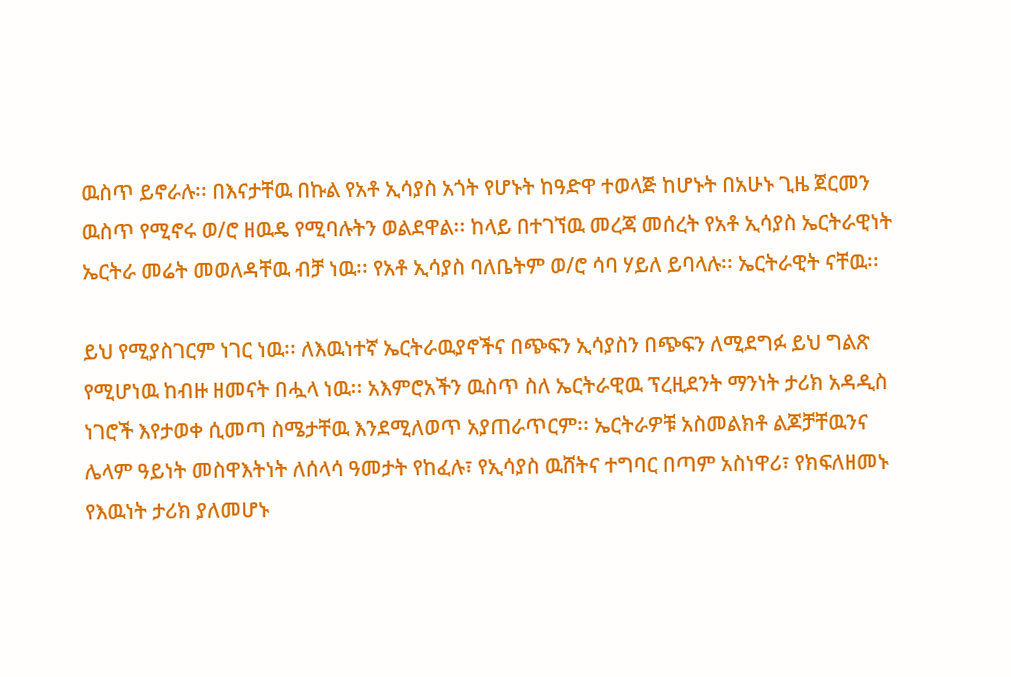ዉስጥ ይኖራሉ፡፡ በእናታቸዉ በኩል የአቶ ኢሳያስ አጎት የሆኑት ከዓድዋ ተወላጅ ከሆኑት በአሁኑ ጊዜ ጀርመን ዉስጥ የሚኖሩ ወ/ሮ ዘዉዴ የሚባሉትን ወልደዋል፡፡ ከላይ በተገኘዉ መረጃ መሰረት የአቶ ኢሳያስ ኤርትራዊነት ኤርትራ መሬት መወለዳቸዉ ብቻ ነዉ፡፡ የአቶ ኢሳያስ ባለቤትም ወ/ሮ ሳባ ሃይለ ይባላሉ፡፡ ኤርትራዊት ናቸዉ፡፡

ይህ የሚያስገርም ነገር ነዉ፡፡ ለእዉነተኛ ኤርትራዉያኖችና በጭፍን ኢሳያስን በጭፍን ለሚደግፉ ይህ ግልጽ የሚሆነዉ ከብዙ ዘመናት በሗላ ነዉ፡፡ አእምሮአችን ዉስጥ ስለ ኤርትራዊዉ ፕረዚደንት ማንነት ታሪክ አዳዲስ ነገሮች እየታወቀ ሲመጣ ስሜታቸዉ እንደሚለወጥ አያጠራጥርም፡፡ ኤርትራዎቹ አስመልክቶ ልጆቻቸዉንና ሌላም ዓይነት መስዋእትነት ለሰላሳ ዓመታት የከፈሉ፣ የኢሳያስ ዉሸትና ተግባር በጣም አስነዋሪ፣ የክፍለዘመኑ የእዉነት ታሪክ ያለመሆኑ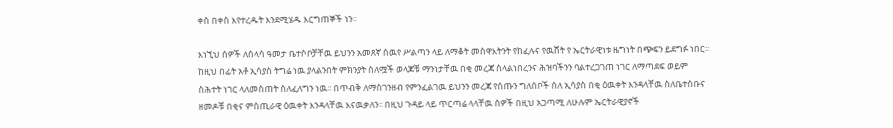ቀስ በቀስ እየተረዱት እንደሚሄዱ እርግጠኞች ነን፡፡

እነኚህ ሰዎች ለሰላሳ ዓመታ ቤተሶቦቻቸዉ ይህንን አመጸኛ ሰዉየ ሥልጣን ላይ ለማቆት መስዋእትንት የከፈሉና የዉሸት የ ኤርትራዊነቱ ዜግነት በጭፍን ይደግፉ ነበር፡፡ ከዚህ በፊት አቶ ኢሳያስ ትግሬ ነዉ ያላልንበት ምክንያት ስለሟች ወላጆቹ ማንነታቸዉ በቂ መረጃ ስላልነበረንና ሕዝባችንን ባልተረጋገጠ ነገር ለማጣደፍ ወይም ስሕተት ነገር ላለመስጠት ስለፈለግን ነዉ፡፡ በጥብቅ ለማስገንዘብ የምንፈልገዉ ይህንን መረጃ የሰጡን ግለሰቦች ሰለ ኢሳያስ በቂ ዕዉቀት እንዳላቸዉ ስለቤተስቡና ዘመዶቹ በቂና ምስጢራዊ ዕዉቀት እንዳላቸዉ እናዉቃለን፡፡ በዚህ ጉዳይ ላይ ጥርጣሬ ላላቸዉ ሰዎች በዚህ አጋጣሚ ለሁሉም ኤርትራዊያኖች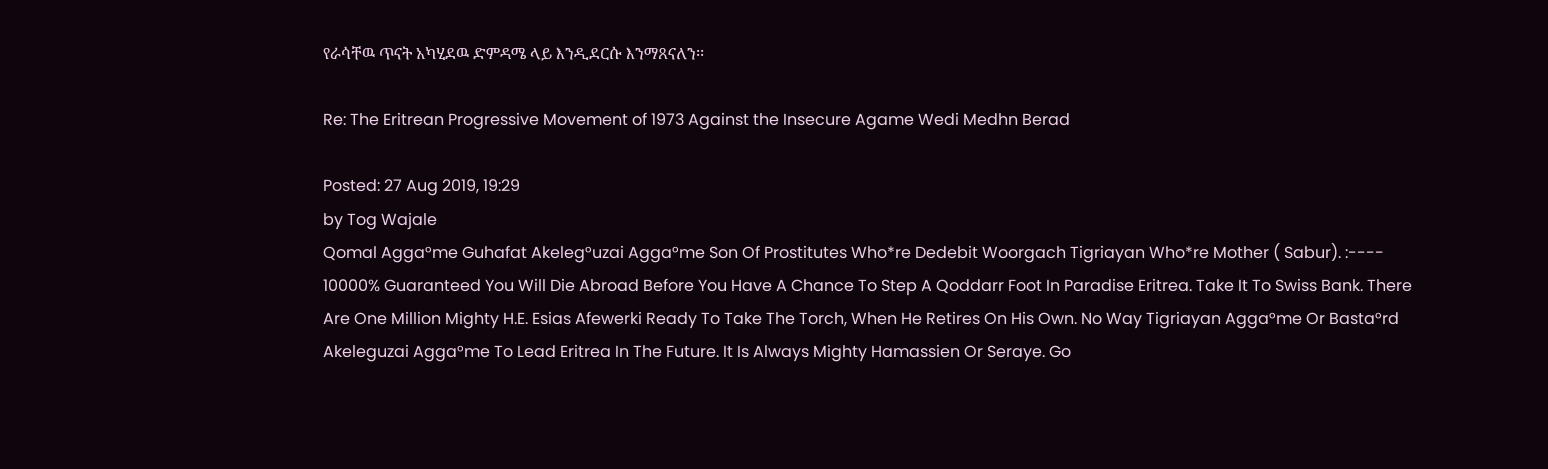የራሳቸዉ ጥናት አካሂደዉ ድምዳሜ ላይ እንዲደርሱ እንማጸናለን፡፡

Re: The Eritrean Progressive Movement of 1973 Against the Insecure Agame Wedi Medhn Berad

Posted: 27 Aug 2019, 19:29
by Tog Wajale
Qomal Agga°me Guhafat Akeleg°uzai Agga°me Son Of Prostitutes Who*re Dedebit Woorgach Tigriayan Who*re Mother ( Sabur). :---- 10000% Guaranteed You Will Die Abroad Before You Have A Chance To Step A Qoddarr Foot In Paradise Eritrea. Take It To Swiss Bank. There Are One Million Mighty H.E. Esias Afewerki Ready To Take The Torch, When He Retires On His Own. No Way Tigriayan Agga°me Or Basta°rd Akeleguzai Agga°me To Lead Eritrea In The Future. It Is Always Mighty Hamassien Or Seraye. Go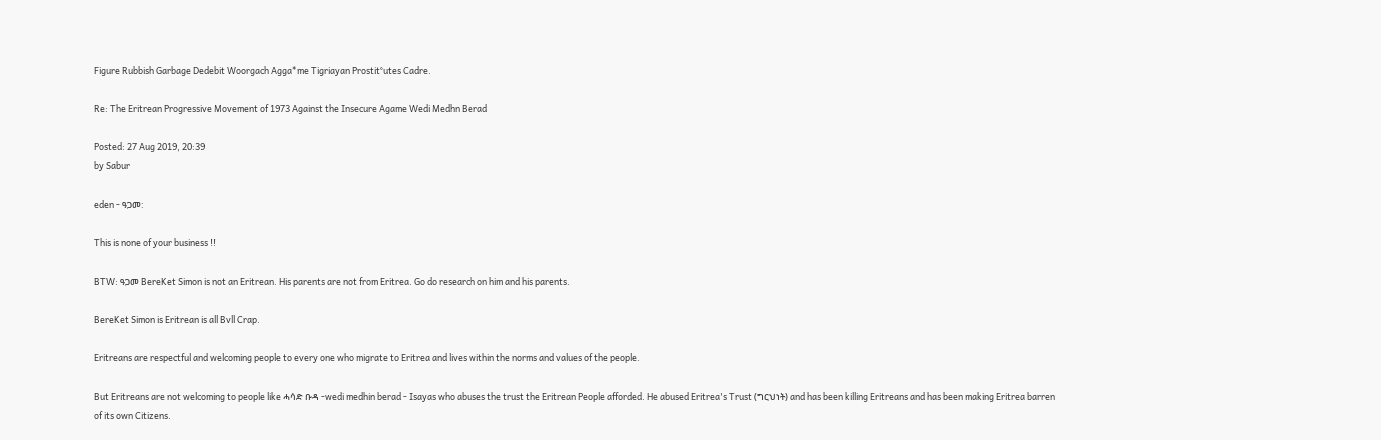Figure Rubbish Garbage Dedebit Woorgach Agga*me Tigriayan Prostit°utes Cadre.

Re: The Eritrean Progressive Movement of 1973 Against the Insecure Agame Wedi Medhn Berad

Posted: 27 Aug 2019, 20:39
by Sabur

eden - ዓጋመ:

This is none of your business !!

BTW: ዓጋመ BereKet Simon is not an Eritrean. His parents are not from Eritrea. Go do research on him and his parents.

BereKet Simon is Eritrean is all Bvll Crap.

Eritreans are respectful and welcoming people to every one who migrate to Eritrea and lives within the norms and values of the people.

But Eritreans are not welcoming to people like ሓሳድ ቡዳ -wedi medhin berad - Isayas who abuses the trust the Eritrean People afforded. He abused Eritrea's Trust (ግርህነት) and has been killing Eritreans and has been making Eritrea barren of its own Citizens.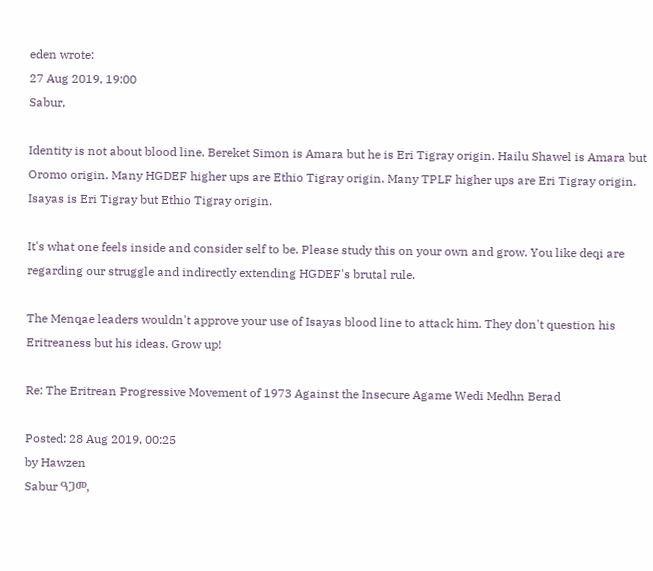eden wrote:
27 Aug 2019, 19:00
Sabur,

Identity is not about blood line. Bereket Simon is Amara but he is Eri Tigray origin. Hailu Shawel is Amara but Oromo origin. Many HGDEF higher ups are Ethio Tigray origin. Many TPLF higher ups are Eri Tigray origin. Isayas is Eri Tigray but Ethio Tigray origin.

It's what one feels inside and consider self to be. Please study this on your own and grow. You like deqi are regarding our struggle and indirectly extending HGDEF's brutal rule.

The Menqae leaders wouldn't approve your use of Isayas blood line to attack him. They don't question his Eritreaness but his ideas. Grow up!

Re: The Eritrean Progressive Movement of 1973 Against the Insecure Agame Wedi Medhn Berad

Posted: 28 Aug 2019, 00:25
by Hawzen
Sabur ዓጋመ,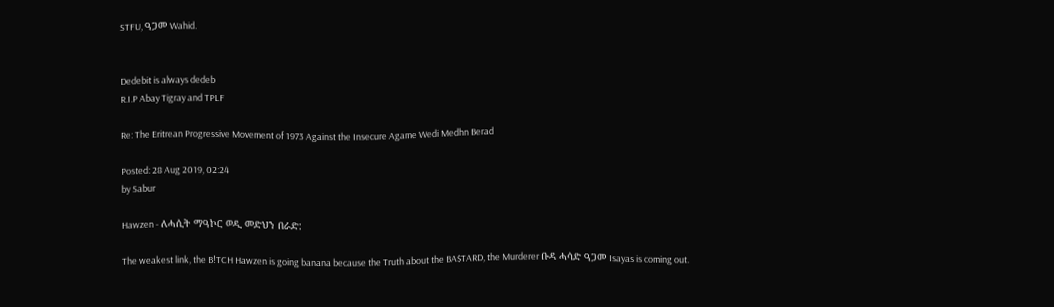STFU, ዓጋመ Wahid.


Dedebit is always dedeb
R.I.P Abay Tigray and TPLF

Re: The Eritrean Progressive Movement of 1973 Against the Insecure Agame Wedi Medhn Berad

Posted: 28 Aug 2019, 02:24
by Sabur

Hawzen - ለሓሲት ማዓኮር ወዲ መድህን በራድ:

The weakest link, the B!TCH Hawzen is going banana because the Truth about the BA$TARD, the Murderer ቡዳ ሓሳድ ዓጋመ Isayas is coming out.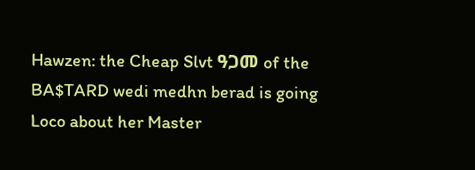Hawzen: the Cheap Slvt ዓጋመ of the BA$TARD wedi medhn berad is going Loco about her Master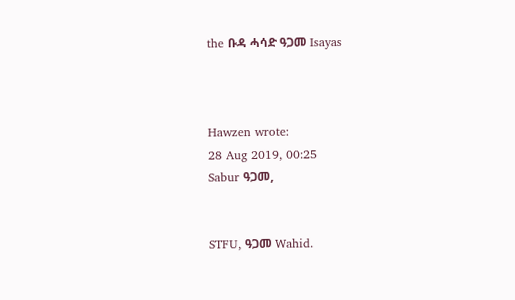the ቡዳ ሓሳድ ዓጋመ Isayas



Hawzen wrote:
28 Aug 2019, 00:25
Sabur ዓጋመ,


STFU, ዓጋመ Wahid.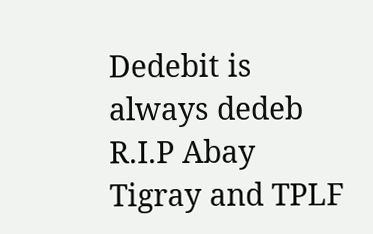Dedebit is always dedeb
R.I.P Abay Tigray and TPLF